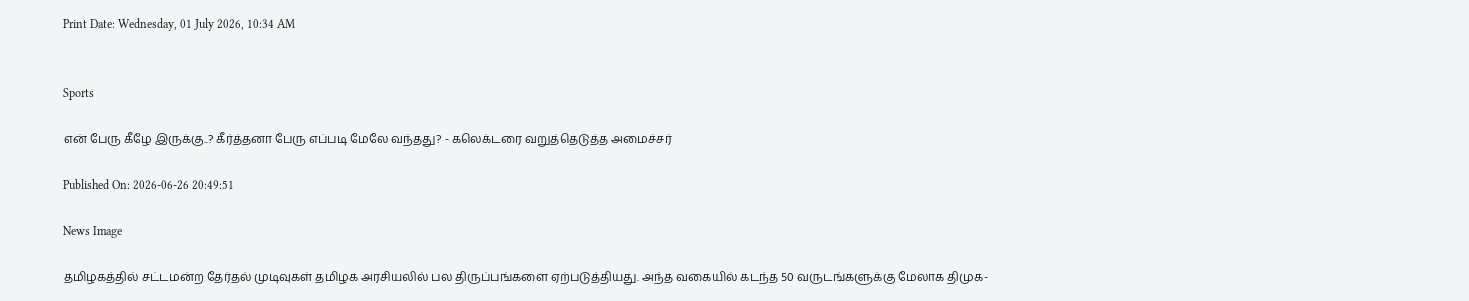Print Date: Wednesday, 01 July 2026, 10:34 AM


Sports

என் பேரு கீழே இருக்கு..? கீர்த்தனா பேரு எப்படி மேலே வந்தது? - கலெக்டரை வறுத்தெடுத்த அமைச்சர்

Published On: 2026-06-26 20:49:51

News Image

தமிழகத்தில் சட்டமன்ற தேர்தல் முடிவுகள் தமிழக அரசியலில் பல திருப்பங்களை ஏற்படுத்தியது. அந்த வகையில் கடந்த 50 வருடங்களுக்கு மேலாக திமுக-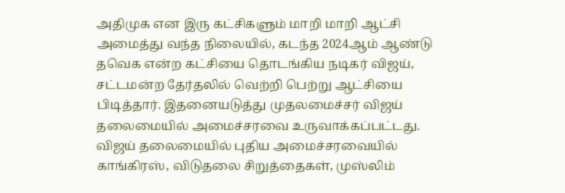அதிமுக என இரு கட்சிகளும் மாறி மாறி ஆட்சி அமைத்து வந்த நிலையில், கடந்த 2024ஆம் ஆண்டு தவெக என்ற கட்சியை தொடங்கிய நடிகர் விஜய், சட்டமன்ற தேர்தலில் வெற்றி பெற்று ஆட்சியை பிடித்தார். இதனையடுத்து முதலமைச்சர் விஜய் தலைமையில் அமைச்சரவை உருவாக்கப்பட்டது. விஜய் தலைமையில் புதிய அமைச்சரவையில் காங்கிரஸ், விடுதலை சிறுத்தைகள், முஸ்லிம்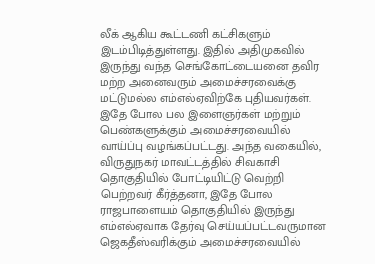லீக் ஆகிய கூட்டணி கட்சிகளும் இடம்பிடித்துள்ளது. இதில் அதிமுகவில் இருந்து வந்த செங்கோட்டையனை தவிர மற்ற அனைவரும் அமைச்சரவைக்கு மட்டுமல்ல எம்எல்ஏவிற்கே புதியவர்கள். இதே போல பல இளைஞர்கள் மற்றும் பெண்களுக்கும் அமைச்சரவையில் வாய்ப்பு வழங்கப்பட்டது. அந்த வகையில், விருதுநகர் மாவட்டத்தில் சிவகாசி தொகுதியில் போட்டியிட்டு வெற்றி பெற்றவர் கீர்த்தனா, இதே போல ராஜபாளையம் தொகுதியில் இருந்து எம்எல்ஏவாக தேர்வு செய்யப்பட்டவருமான ஜெகதீஸ்வரிக்கும் அமைச்சரவையில்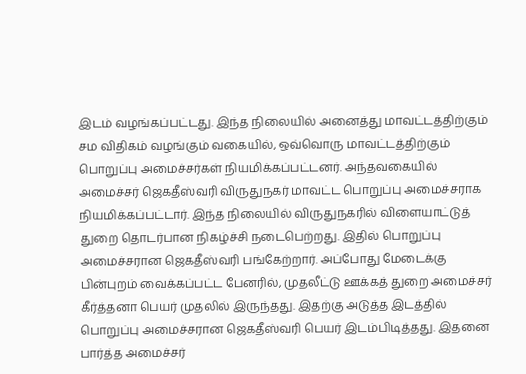இடம் வழங்கப்பட்டது. இந்த நிலையில் அனைத்து மாவட்டத்திற்கும் சம விதிகம் வழங்கும் வகையில், ஒவ்வொரு மாவட்டத்திற்கும் பொறுப்பு அமைச்சர்கள் நியமிக்கப்பட்டனர். அந்தவகையில் அமைச்சர் ஜெகதீஸ்வரி விருதுநகர் மாவட்ட பொறுப்பு அமைச்சராக நியமிக்கப்பட்டார். இந்த நிலையில் விருதுநகரில் விளையாட்டுத் துறை தொடர்பான நிகழ்ச்சி நடைபெற்றது. இதில் பொறுப்பு அமைச்சரான ஜெகதீஸ்வரி பங்கேற்றார். அப்போது மேடைக்கு பின்புறம் வைக்கப்பட்ட பேனரில், முதலீட்டு ஊக்கத் துறை அமைச்சர் கீர்த்தனா பெயர் முதலில் இருந்தது. இதற்கு அடுத்த இடத்தில் பொறுப்பு அமைச்சரான ஜெகதீஸ்வரி பெயர் இடம்பிடித்தது. இதனை பார்த்த அமைச்சர்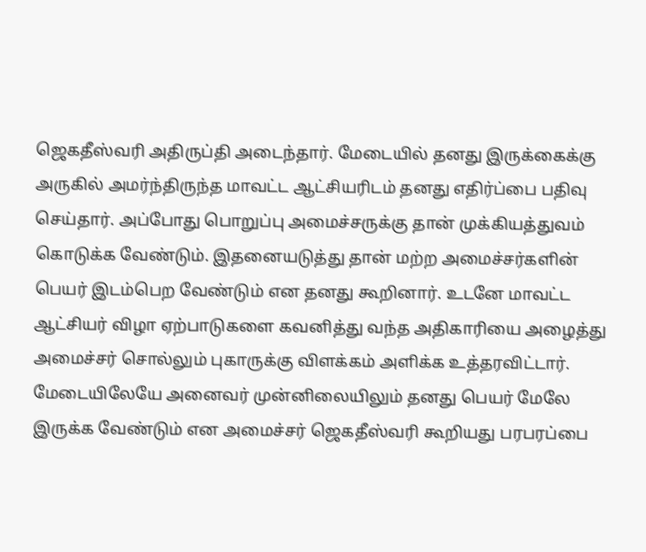ஜெகதீஸ்வரி அதிருப்தி அடைந்தார். மேடையில் தனது இருக்கைக்கு அருகில் அமர்ந்திருந்த மாவட்ட ஆட்சியரிடம் தனது எதிர்ப்பை பதிவு செய்தார். அப்போது பொறுப்பு அமைச்சருக்கு தான் முக்கியத்துவம் கொடுக்க வேண்டும். இதனையடுத்து தான் மற்ற அமைச்சர்களின் பெயர் இடம்பெற வேண்டும் என தனது கூறினார். உடனே மாவட்ட ஆட்சியர் விழா ஏற்பாடுகளை கவனித்து வந்த அதிகாரியை அழைத்து அமைச்சர் சொல்லும் புகாருக்கு விளக்கம் அளிக்க உத்தரவிட்டார். மேடையிலேயே அனைவர் முன்னிலையிலும் தனது பெயர் மேலே இருக்க வேண்டும் என அமைச்சர் ஜெகதீஸ்வரி கூறியது பரபரப்பை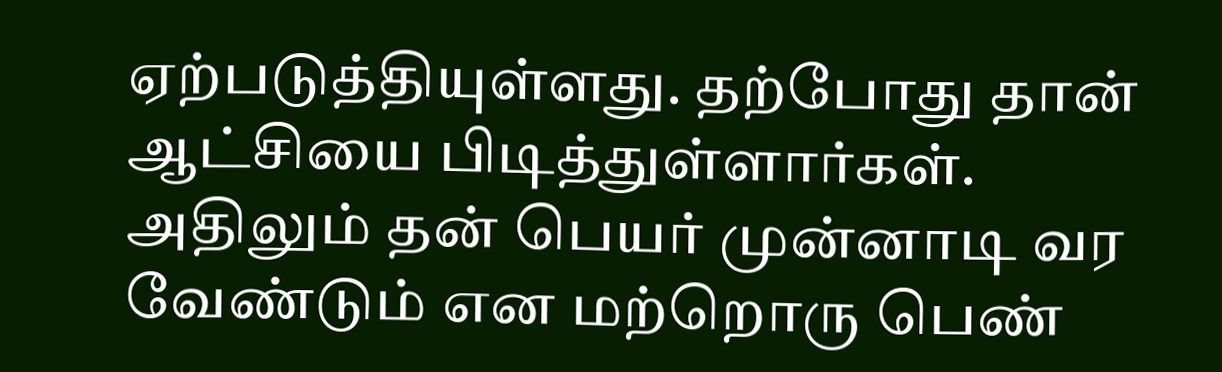ஏற்படுத்தியுள்ளது. தற்போது தான் ஆட்சியை பிடித்துள்ளார்கள். அதிலும் தன் பெயர் முன்னாடி வர வேண்டும் என மற்றொரு பெண்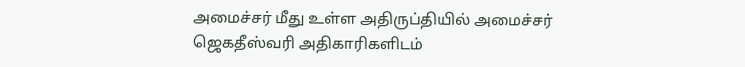அமைச்சர் மீது உள்ள அதிருப்தியில் அமைச்சர் ஜெகதீஸ்வரி அதிகாரிகளிடம்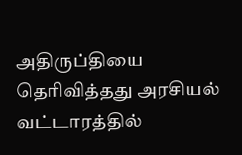அதிருப்தியை தெரிவித்தது அரசியல் வட்டாரத்தில்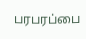பரபரப்பை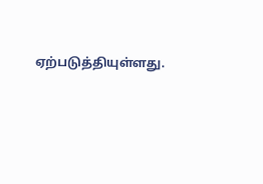ஏற்படுத்தியுள்ளது.